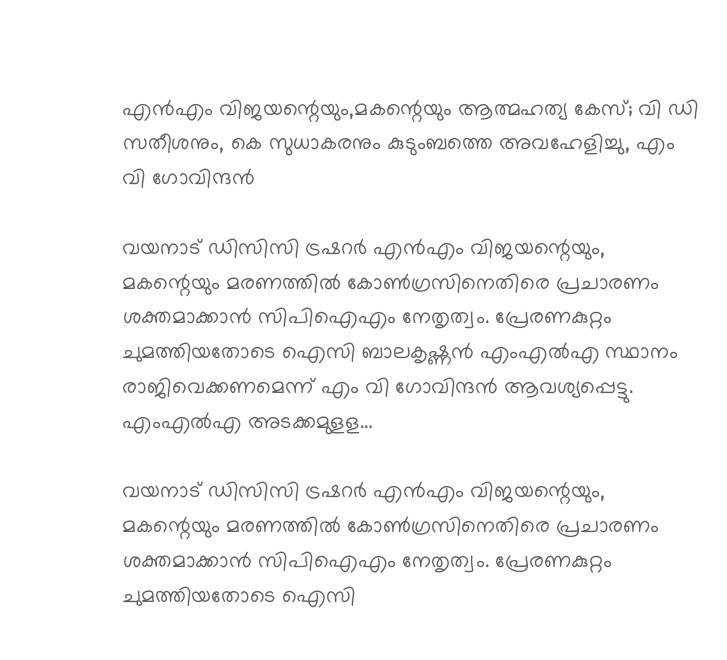എൻഎം വിജയന്റെയും,മകന്റെയും ആത്മഹത്യ കേസ്; വി ഡി സതീശനും, കെ സുധാകരനും കുടുംബത്തെ അവഹേളിച്ചു, എം വി ഗോവിന്ദൻ

വയനാട് ഡിസിസി ട്രഷറര്‍ എന്‍എം വിജയന്റെയും, മകന്റെയും മരണത്തില്‍ കോണ്‍ഗ്രസിനെതിരെ പ്രചാരണം ശക്തമാക്കാന്‍ സിപിഐഎം നേതൃത്വം. പ്രേരണകുറ്റം ചുമത്തിയതോടെ ഐസി ബാലകൃഷ്ണന്‍ എംഎല്‍എ സ്ഥാനം രാജിവെക്കണമെന്ന് എം വി ഗോവിന്ദൻ ആവശ്യപ്പെട്ടു. എംഎല്‍എ അടക്കമുളള…

വയനാട് ഡിസിസി ട്രഷറര്‍ എന്‍എം വിജയന്റെയും, മകന്റെയും മരണത്തില്‍ കോണ്‍ഗ്രസിനെതിരെ പ്രചാരണം ശക്തമാക്കാന്‍ സിപിഐഎം നേതൃത്വം. പ്രേരണകുറ്റം ചുമത്തിയതോടെ ഐസി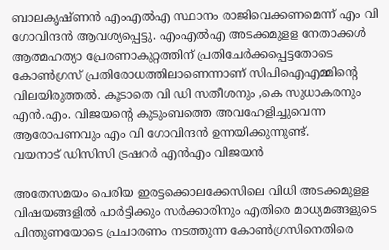ബാലകൃഷ്ണന്‍ എംഎല്‍എ സ്ഥാനം രാജിവെക്കണമെന്ന് എം വി ഗോവിന്ദൻ ആവശ്യപ്പെട്ടു. എംഎല്‍എ അടക്കമുളള നേതാക്കള്‍ ആത്മഹത്യാ പ്രേരണാകുറ്റത്തിന് പ്രതിചേര്‍ക്കപ്പെട്ടതോടെ കോണ്‍ഗ്രസ് പ്രതിരോധത്തിലാണെന്നാണ് സിപിഐഎമ്മിന്റെ വിലയിരുത്തല്‍. കൂടാതെ വി ഡി സതീശനും ,കെ സുധാകരനും എന്‍.എം. വിജയന്റെ കുടുംബത്തെ അവഹേളിച്ചുവെന്ന ആരോപണവും എം വി ഗോവിന്ദന്‍ ഉന്നയിക്കുന്നുണ്ട്.
വയനാട് ഡിസിസി ട്രഷറര്‍ എന്‍എം വിജയൻ

അതേസമയം പെരിയ ഇരട്ടക്കൊലക്കേസിലെ വിധി അടക്കമുളള വിഷയങ്ങളില്‍ പാര്‍ട്ടിക്കും സര്‍ക്കാരിനും എതിരെ മാധ്യമങ്ങളുടെ പിന്തുണയോടെ പ്രചാരണം നടത്തുന്ന കോണ്‍ഗ്രസിനെതിരെ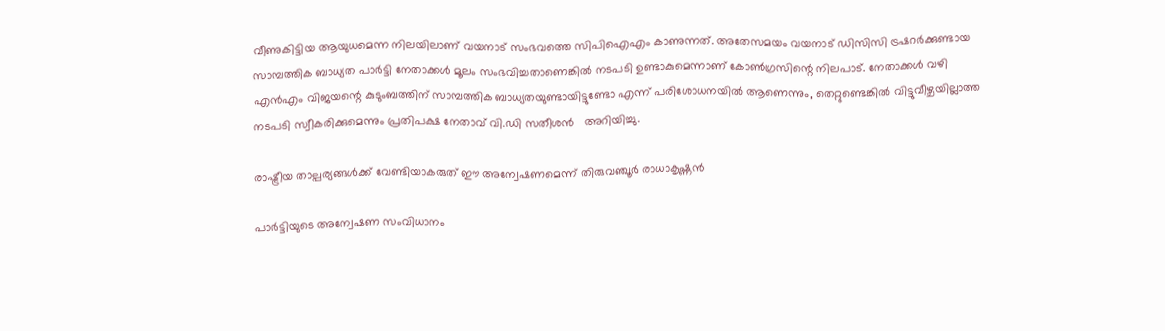വീണുകിട്ടിയ ആയുധമെന്ന നിലയിലാണ് വയനാട് സംഭവത്തെ സിപിഐഎം കാണുന്നത്. അതേസമയം വയനാട് ഡിസിസി ട്രഷറര്‍ക്കുണ്ടായ സാമ്പത്തിക ബാധ്യത പാര്‍ട്ടി നേതാക്കള്‍ മൂലം സംഭവിച്ചതാണെങ്കില്‍ നടപടി ഉണ്ടാകുമെന്നാണ് കോണ്‍ഗ്രസിന്റെ നിലപാട്. നേതാക്കള്‍ വഴി എന്‍എം വിജയന്റെ കുടുംബത്തിന് സാമ്പത്തിക ബാധ്യതയുണ്ടായിട്ടുണ്ടോ എന്ന് പരിശോധനയിൽ ആണെന്നും, തെറ്റുണ്ടെങ്കില്‍ വിട്ടുവീഴ്ചയില്ലാത്ത നടപടി സ്വീകരിക്കുമെന്നും പ്രതിപക്ഷ നേതാവ് വി.ഡി സതീശൻ   അറിയിച്ചു.

രാഷ്ട്രീയ താല്പര്യങ്ങൾക്ക് വേണ്ടിയാകരുത് ഈ അന്വേഷണമെന്ന് തിരുവഞ്ചൂര്‍ രാധാകൃഷ്ണന്‍

പാര്‍ട്ടിയുടെ അന്വേഷണ സംവിധാനം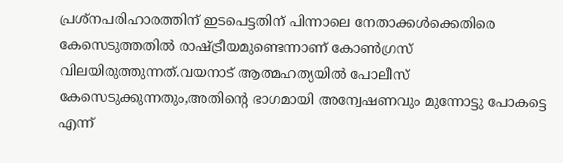പ്രശ്‌നപരിഹാരത്തിന് ഇടപെട്ടതിന് പിന്നാലെ നേതാക്കള്‍ക്കെതിരെ കേസെടുത്തതില്‍ രാഷ്ട്രീയമുണ്ടെന്നാണ് കോണ്‍ഗ്രസ് വിലയിരുത്തുന്നത്‌.വയനാട് ആത്മഹത്യയിൽ പോലീസ് കേസെടുക്കുന്നതും,അതിന്റെ ഭാഗമായി അന്വേഷണവും മുന്നോട്ടു പോകട്ടെ എന്ന്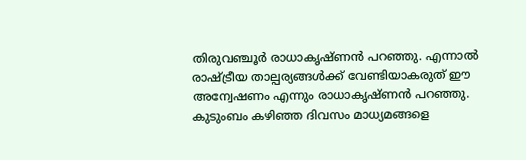തിരുവഞ്ചൂര്‍ രാധാകൃഷ്ണന്‍ പറഞ്ഞു. എന്നാൽ രാഷ്ട്രീയ താല്പര്യങ്ങൾക്ക് വേണ്ടിയാകരുത് ഈ അന്വേഷണം എന്നും രാധാകൃഷ്ണൻ പറഞ്ഞു. കുടുംബം കഴിഞ്ഞ ദിവസം മാധ്യമങ്ങളെ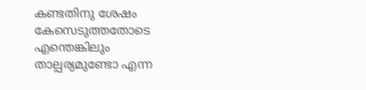കണ്ടതിനു ശേഷം കേസെടുത്തതോടെ എന്തെങ്കിലും താല്പര്യമുണ്ടോ എന്ന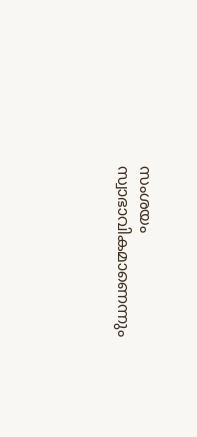സംശയം സ്വാഭാവികമാണെന്നും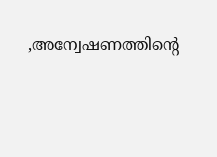,അന്വേഷണത്തിന്റെ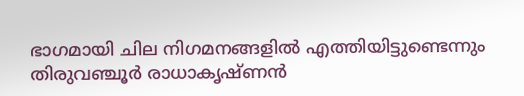ഭാഗമായി ചില നിഗമനങ്ങളിൽ എത്തിയിട്ടുണ്ടെന്നും തിരുവഞ്ചൂർ രാധാകൃഷ്ണൻ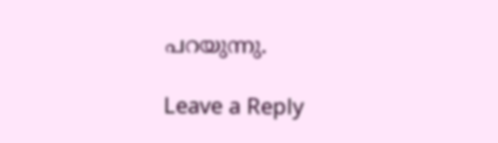പറയുന്നു.

Leave a Reply